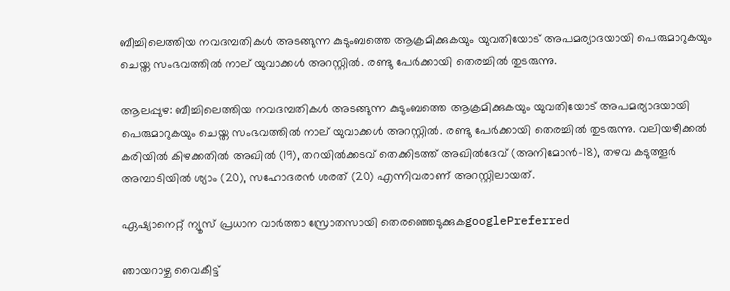ബീച്ചിലെത്തിയ നവദമ്പതികള്‍ അടങ്ങുന്ന കുടുംബത്തെ ആക്രമിക്കുകയും യുവതിയോട് അപമര്യാദയായി പെരുമാറുകയും ചെയ്ത സംഭവത്തിൽ നാല് യുവാക്കൾ അറസ്റ്റിൽ. രണ്ടു പേർക്കായി തെരച്ചിൽ തുടരുന്നു.

ആലപ്പുഴ: ബീച്ചിലെത്തിയ നവദമ്പതികള്‍ അടങ്ങുന്ന കുടുംബത്തെ ആക്രമിക്കുകയും യുവതിയോട് അപമര്യാദയായി പെരുമാറുകയും ചെയ്ത സംഭവത്തിൽ നാല് യുവാക്കൾ അറസ്റ്റിൽ. രണ്ടു പേർക്കായി തെരച്ചിൽ തുടരുന്നു. വലിയഴീക്കൽ കരിയിൽ കിഴക്കതിൽ അഖിൽ (19), തറയിൽക്കടവ് തെക്കിടത്ത് അഖിൽദേവ് (അനിമോൻ–18), തഴവ കടുത്തൂർ അമ്പാടിയിൽ ശ്യാം (20), സഹോദരൻ ശരത് (20) എന്നിവരാണ് അറസ്റ്റിലായത്.

ഏഷ്യാനെറ്റ് ന്യൂസ് പ്രധാന വാർത്താ സ്രോതസായി തെരഞ്ഞെടുക്കുകgooglePreferred

ഞായറാഴ്ച വൈകീട്ട്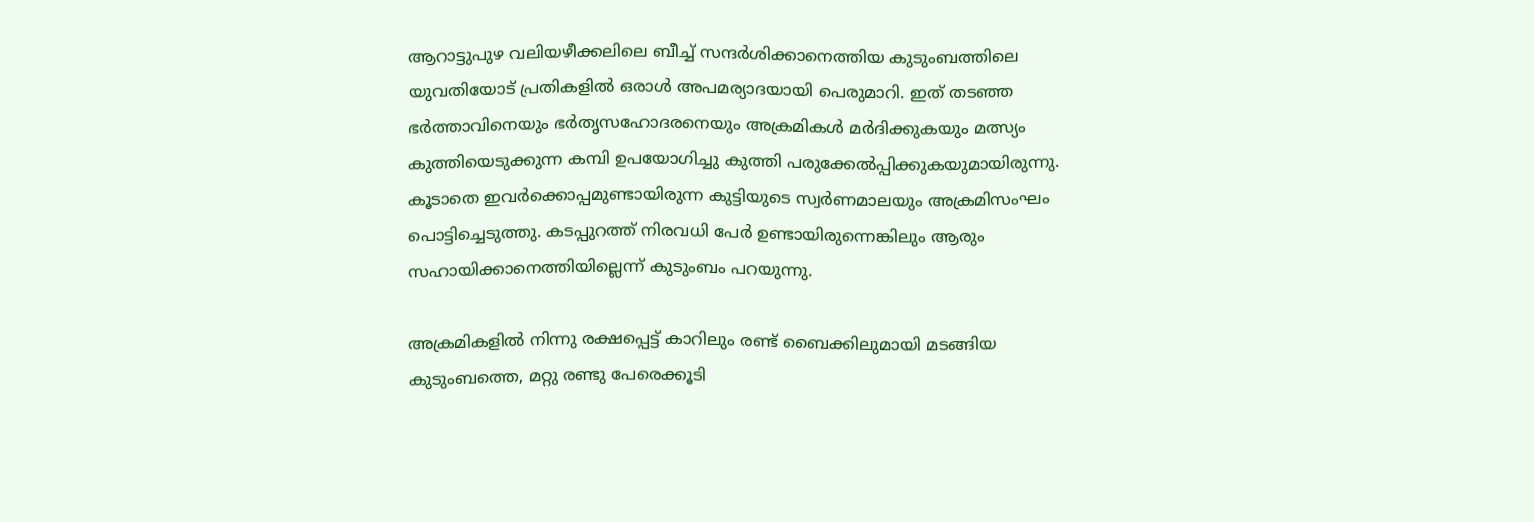ആറാട്ടുപുഴ വലിയഴീക്കലിലെ ബീച്ച് സന്ദര്‍ശിക്കാനെത്തിയ കുടുംബത്തിലെ യുവതിയോട് പ്രതികളില്‍ ഒരാൾ അപമര്യാദയായി പെരുമാറി. ഇത് തടഞ്ഞ ഭർത്താവിനെയും ഭർതൃസഹോദരനെയും അക്രമികള്‍ മർദിക്കുകയും മത്സ്യം കുത്തിയെടുക്കുന്ന കമ്പി ഉപയോഗിച്ചു കുത്തി പരുക്കേല്‍പ്പിക്കുകയുമായിരുന്നു. കൂടാതെ ഇവര്‍ക്കൊപ്പമുണ്ടായിരുന്ന കുട്ടിയുടെ സ്വർണമാലയും അക്രമിസംഘം പൊട്ടിച്ചെടുത്തു. കടപ്പുറത്ത് നിരവധി പേര്‍ ഉണ്ടായിരുന്നെങ്കിലും ആരും സഹായിക്കാനെത്തിയില്ലെന്ന് കുടുംബം പറയുന്നു.

അക്രമികളിൽ നിന്നു രക്ഷപ്പെട്ട് കാറിലും രണ്ട് ബൈക്കിലുമായി മടങ്ങിയ കുടുംബത്തെ, മറ്റു രണ്ടു പേരെക്കൂടി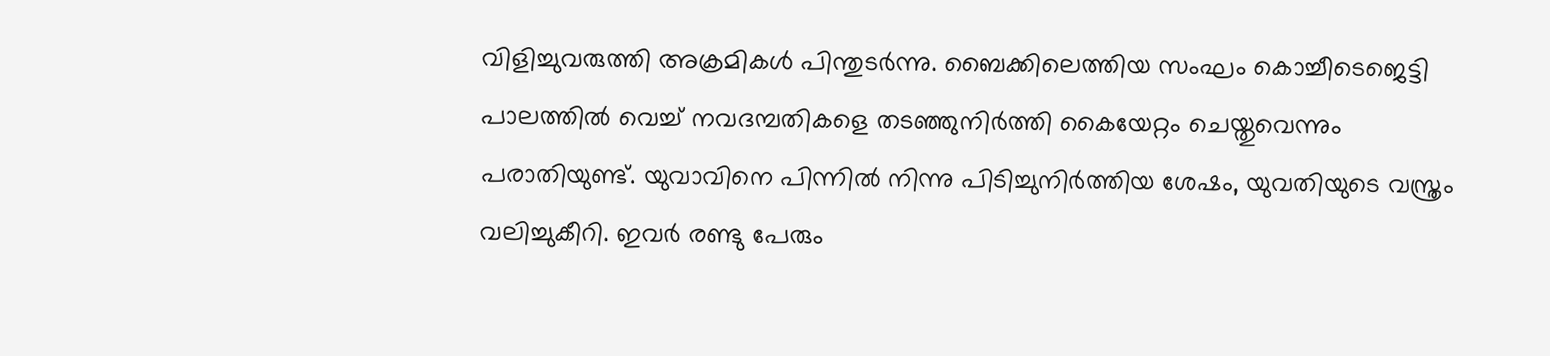വിളിച്ചുവരുത്തി അക്രമികൾ പിന്തുടർന്നു. ബൈക്കിലെത്തിയ സംഘം കൊച്ചീടെജെട്ടി പാലത്തിൽ വെച്ച് നവദമ്പതികളെ തടഞ്ഞുനിര്‍ത്തി കൈയേറ്റം ചെയ്തുവെന്നും പരാതിയുണ്ട്. യുവാവിനെ പിന്നിൽ നിന്നു പിടിച്ചുനിർത്തിയ ശേഷം, യുവതിയുടെ വസ്ത്രം വലിച്ചുകീറി. ഇവർ രണ്ടു പേരും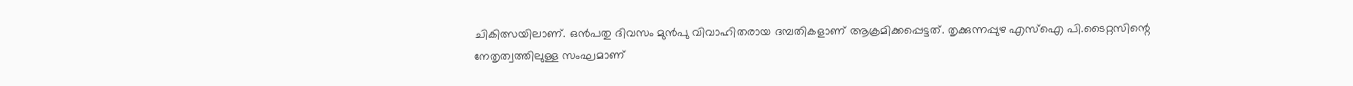ചികിത്സയിലാണ്. ഒൻപതു ദിവസം മുൻപു വിവാഹിതരായ ദമ്പതികളാണ് ആക്രമിക്കപ്പെട്ടത്. തൃക്കുന്നപ്പുഴ എസ്ഐ പി.ടൈറ്റസിന്റെ നേതൃത്വത്തിലുള്ള സംഘമാണ്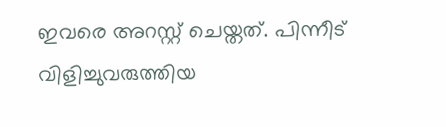ഇവരെ അറസ്റ്റ് ചെയ്തത്. പിന്നീട് വിളിച്ചുവരുത്തിയ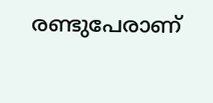രണ്ടുപേരാണ്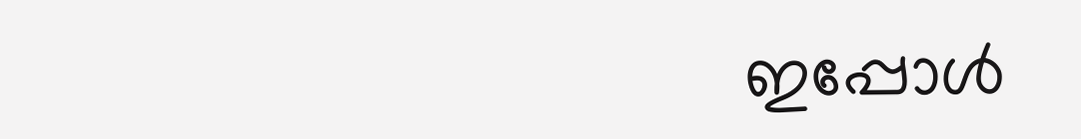ഇപ്പോള്‍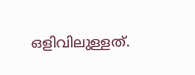ഒളിവിലുള്ളത്.